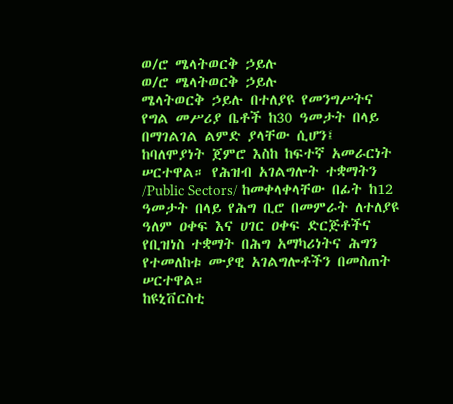ወ/ሮ ሜላትወርቅ ኃይሉ
ወ/ሮ ሜላትወርቅ ኃይሉ
ሜላትወርቅ ኃይሉ በተለያዩ የመንግሥትና የግል መሥሪያ ቤቶች ከ30 ዓመታት በላይ በማገልገል ልምድ ያላቸው ሲሆን፤ ከባለሞያነት ጀምሮ እስከ ከፍተኛ አመራርነት ሠርተዋል። የሕዝብ አገልግሎት ተቋማትን /Public Sectors/ ከመቀላቀላቸው በፊት ከ12 ዓመታት በላይ የሕግ ቢሮ በመምራት ለተለያዩ ዓለም ዐቀፍ እና ሀገር ዐቀፍ ድርጅቶችና የቢዝነስ ተቋማት በሕግ አማካሪነትና ሕግን የተመለከቱ ሙያዊ አገልግሎቶችን በመስጠት ሠርተዋል።
ከዩኒቨርስቲ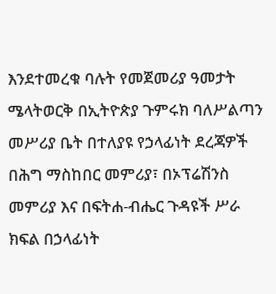እንደተመረቁ ባሉት የመጀመሪያ ዓመታት ሜላትወርቅ በኢትዮጵያ ጉምሩክ ባለሥልጣን መሥሪያ ቤት በተለያዩ የኃላፊነት ደረጃዎች በሕግ ማስከበር መምሪያ፣ በኦፕሬሽንስ መምሪያ እና በፍትሐ-ብሔር ጉዳዩች ሥራ ክፍል በኃላፊነት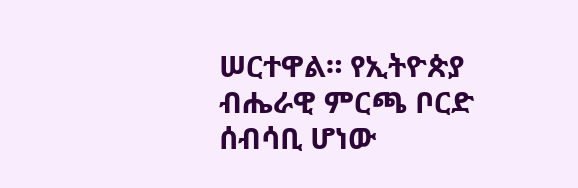ሠርተዋል። የኢትዮጵያ ብሔራዊ ምርጫ ቦርድ ሰብሳቢ ሆነው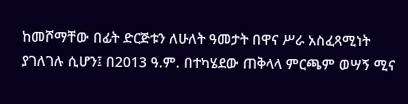ከመሾማቸው በፊት ድርጅቱን ለሁለት ዓመታት በዋና ሥራ አስፈጻሚነት ያገለገሉ ሲሆን፤ በ2013 ዓ.ም. በተካሄደው ጠቅላላ ምርጫም ወሣኝ ሚና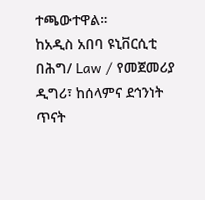ተጫውተዋል።
ከአዲስ አበባ ዩኒቨርሲቲ በሕግ/ Law / የመጀመሪያ ዲግሪ፣ ከሰላምና ደኅንነት ጥናት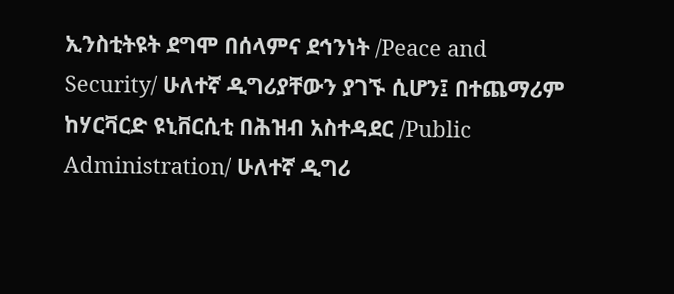ኢንስቲትዩት ደግሞ በሰላምና ደኅንነት /Peace and Security/ ሁለተኛ ዲግሪያቸውን ያገኙ ሲሆን፤ በተጨማሪም ከሃርቫርድ ዩኒቨርሲቲ በሕዝብ አስተዳደር /Public Administration/ ሁለተኛ ዲግሪ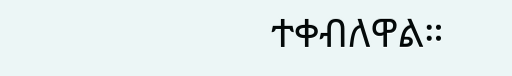ተቀብለዋል።